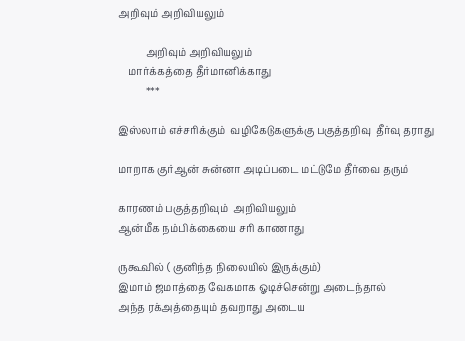அறிவும் அறிவியலும்

           அறிவும் அறிவியலும்
    மார்க்கத்தை தீர்மானிக்காது
           ***

இஸ்லாம் எச்சரிக்கும்  வழிகேடுகளுக்கு பகுத்தறிவு  தீர்வு தராது

மாறாக குர்ஆன் சுன்னா அடிப்படை மட்டுமே தீர்வை தரும்

காரணம் பகுத்தறிவும்  அறிவியலும்
ஆன்மீக நம்பிக்கையை சரி காணாது

ருகூவில் ( குனிந்த நிலையில் இருக்கும்)
இமாம் ஜமாத்தை வேகமாக ஓடிச்சென்று அடைந்தால்
அந்த ரக்அத்தையும் தவறாது அடைய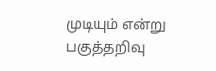முடியும் என்று பகுத்தறிவு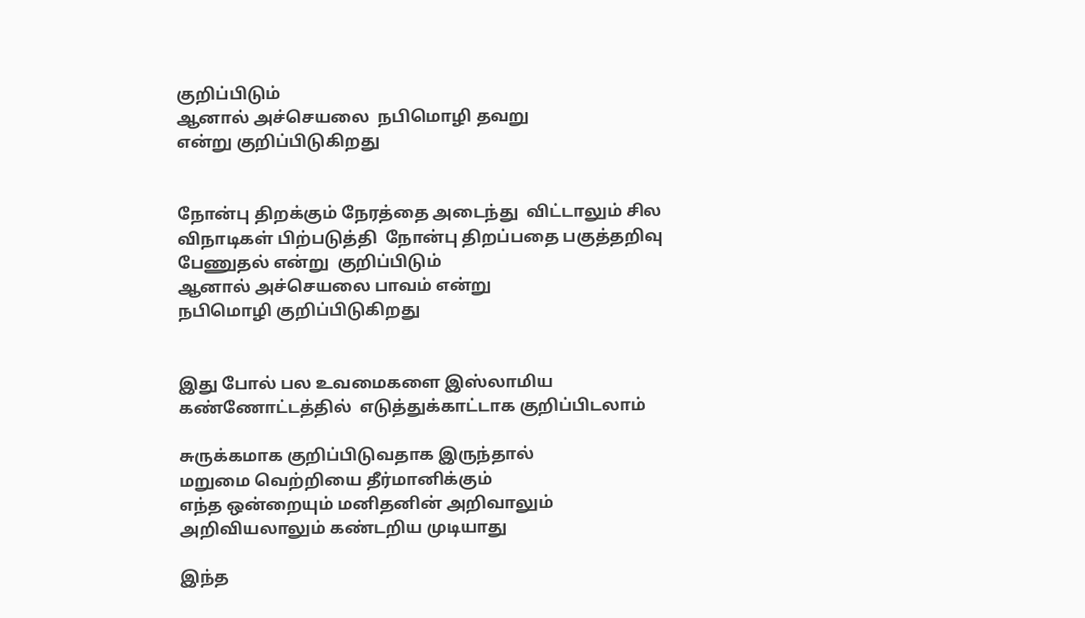குறிப்பிடும்
ஆனால் அச்செயலை  நபிமொழி தவறு
என்று குறிப்பிடுகிறது


நோன்பு திறக்கும் நேரத்தை அடைந்து  விட்டாலும் சில விநாடிகள் பிற்படுத்தி  நோன்பு திறப்பதை பகுத்தறிவு பேணுதல் என்று  குறிப்பிடும்
ஆனால் அச்செயலை பாவம் என்று
நபிமொழி குறிப்பிடுகிறது


இது போல் பல உவமைகளை இஸ்லாமிய கண்ணோட்டத்தில்  எடுத்துக்காட்டாக குறிப்பிடலாம்

சுருக்கமாக குறிப்பிடுவதாக இருந்தால்
மறுமை வெற்றியை தீர்மானிக்கும்
எந்த ஒன்றையும் மனிதனின் அறிவாலும் அறிவியலாலும் கண்டறிய முடியாது

இந்த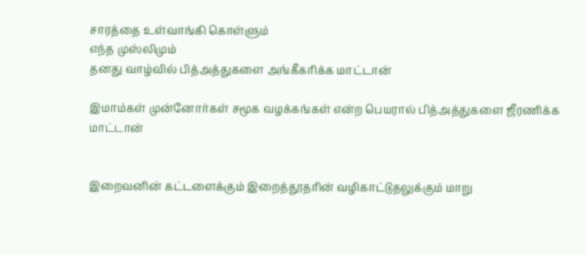சாரத்தை உள்வாங்கி கொள்ளும்
எந்த முஸ்லிமும்
தனது வாழ்வில் பித்அத்துகளை அங்கீகரிக்க மாட்டான்

இமாம்கள் முன்னோர்கள் சமூக வழக்கங்கள் என்ற பெயரால் பித்அத்துகளை ஜீரணிக்க மாட்டான்


இறைவனின் கட்டளைக்கும் இறைத்தூதரின் வழிகாட்டுதலுக்கும் மாறு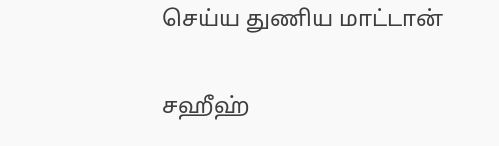செய்ய துணிய மாட்டான்

சஹீஹ்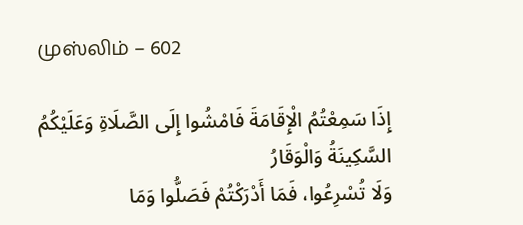முஸ்லிம் – 602

إِذَا سَمِعْتُمُ الْإِقَامَةَ فَامْشُوا إِلَى الصَّلَاةِ وَعَلَيْكُمُ السَّكِينَةُ وَالْوَقَارُ
وَلَا تُسْرِعُوا، فَمَا أَدْرَكْتُمْ فَصَلُّوا وَمَا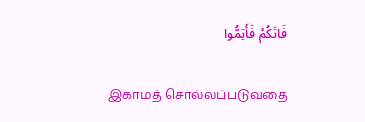فَاتَكُمْ فَأَتِمُّوا

இகாமத் சொல்லப்படுவதை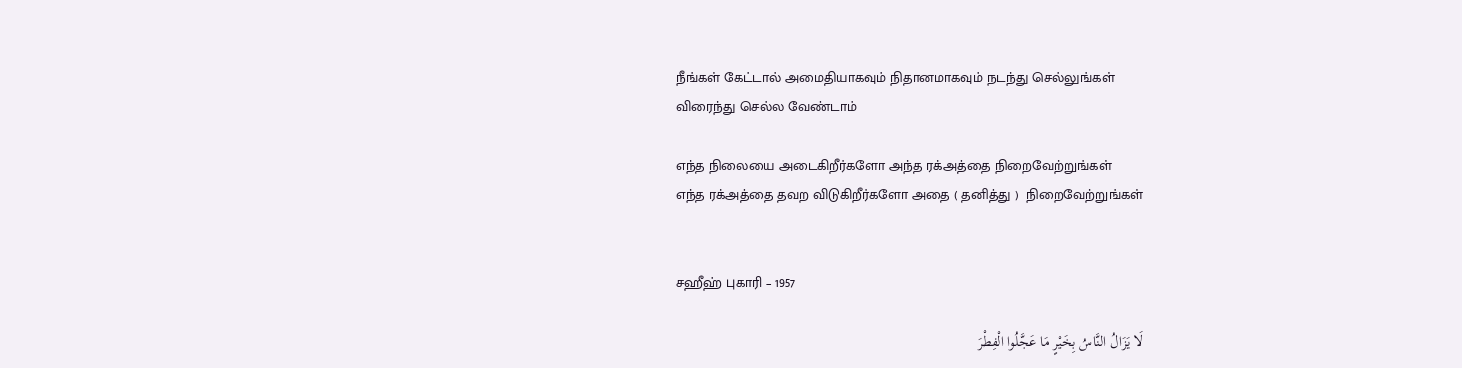நீங்கள் கேட்டால் அமைதியாகவும் நிதானமாகவும் நடந்து செல்லுங்கள்
விரைந்து செல்ல வேண்டாம்

எந்த நிலையை அடைகிறீர்களோ அந்த ரக்அத்தை நிறைவேற்றுங்கள்
எந்த ரக்அத்தை தவற விடுகிறீர்களோ அதை ( தனித்து )  நிறைவேற்றுங்கள்


சஹீஹ் புகாரி – 1957

لَا يَزَالُ النَّاسُ بِخَيْرٍ مَا عَجَّلُوا الْفِطْرَ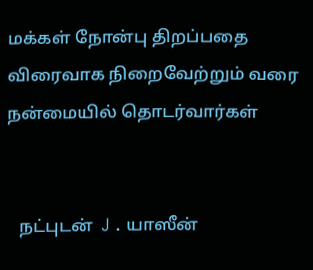மக்கள் நோன்பு திறப்பதை விரைவாக நிறைவேற்றும் வரை  நன்மையில் தொடர்வார்கள்


   நட்புடன்  J . யாஸீன்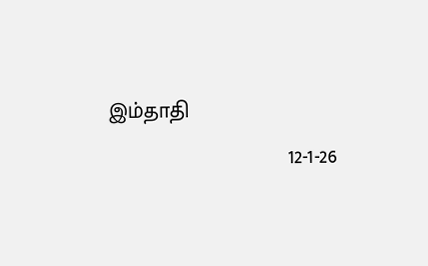இம்தாதி
                             12-1-26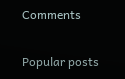Comments

Popular posts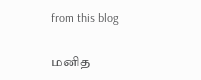from this blog

மனித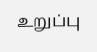உறுப்பு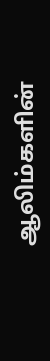ஆலிம்களின்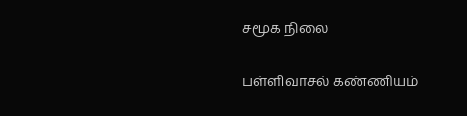சமூக நிலை

பள்ளிவாசல் கண்ணியம்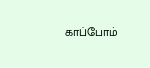காப்போம்